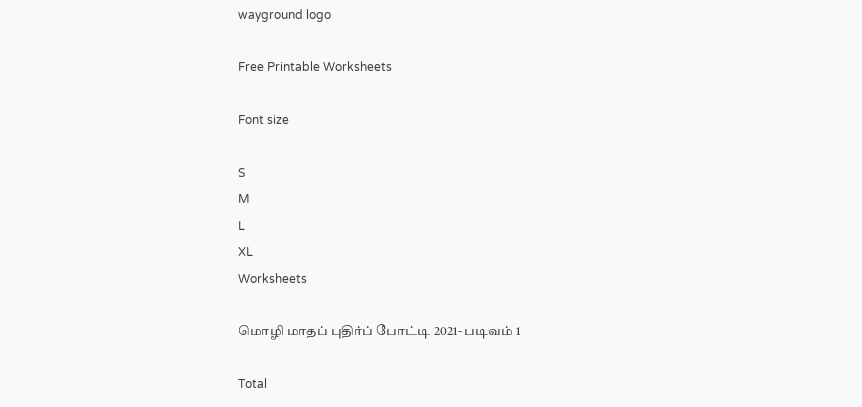wayground logo

Free Printable Worksheets

Font size

S
M
L
XL
Worksheets

மொழி மாதப் புதிர்ப் போட்டி 2021- படிவம் 1

Total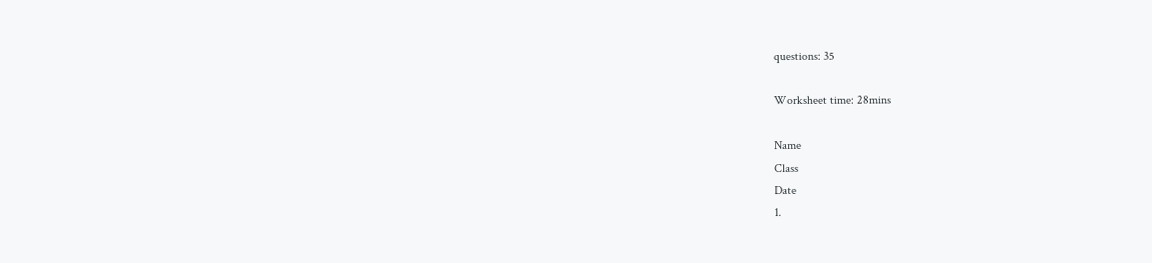questions: 35

Worksheet time: 28mins

Name
Class
Date
1.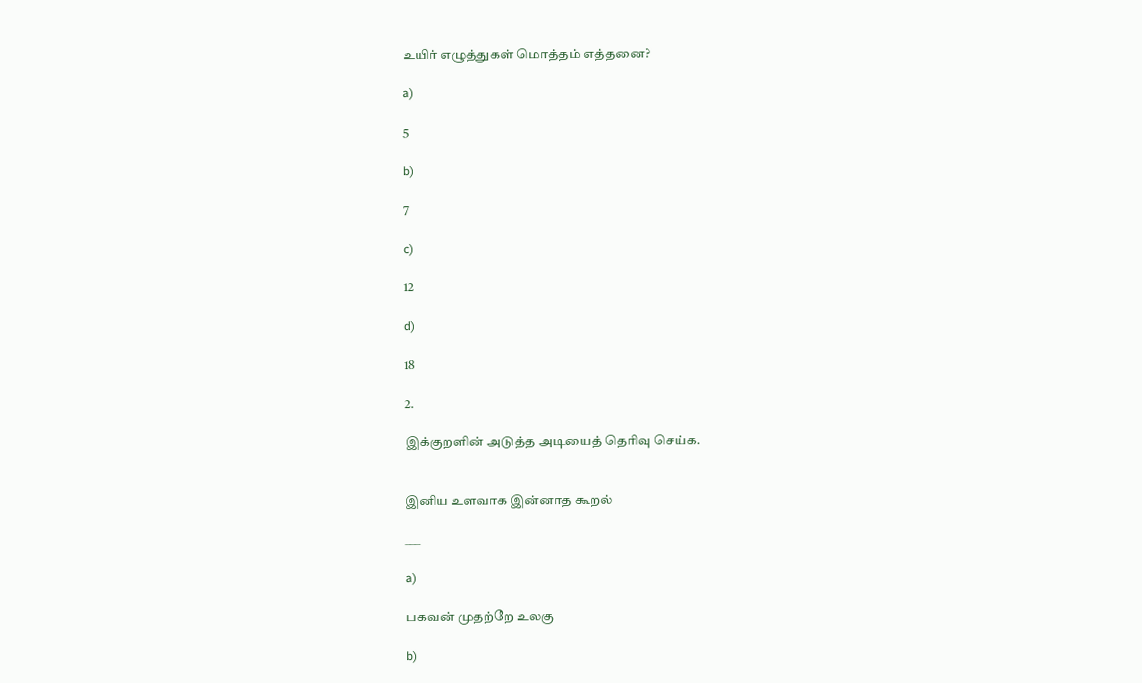உயிர் எழுத்துகள் மொத்தம் எத்தனை?

a)

5

b)

7

c)

12

d)

18

2.

இக்குறளின் அடுத்த அடியைத் தெரிவு செய்க.


இனிய உளவாக இன்னாத கூறல்

___

a)

பகவன் முதற்றே உலகு

b)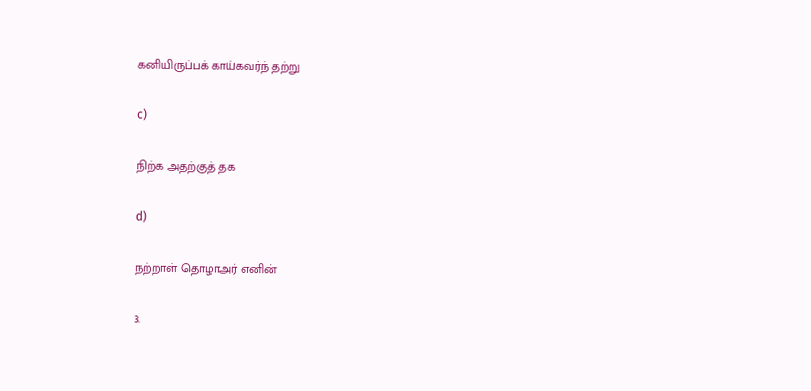கனியிருப்பக் காய்கவர்ந் தற்று

c)

நிற்க அதற்குத் தக

d)

நற்றாள் தொழாஅர் எனின்

3.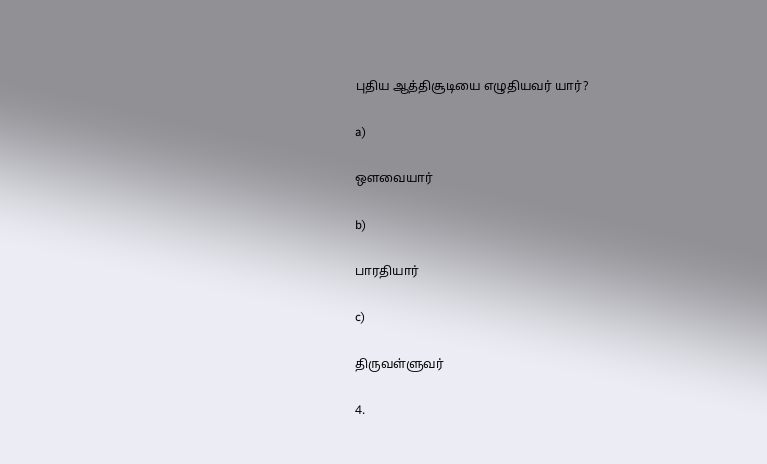புதிய ஆத்திசூடியை எழுதியவர் யார்?

a)

ஔவையார்

b)

பாரதியார்

c)

திருவள்ளுவர்

4.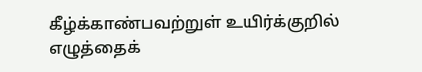கீழ்க்காண்பவற்றுள் உயிர்க்குறில் எழுத்தைக்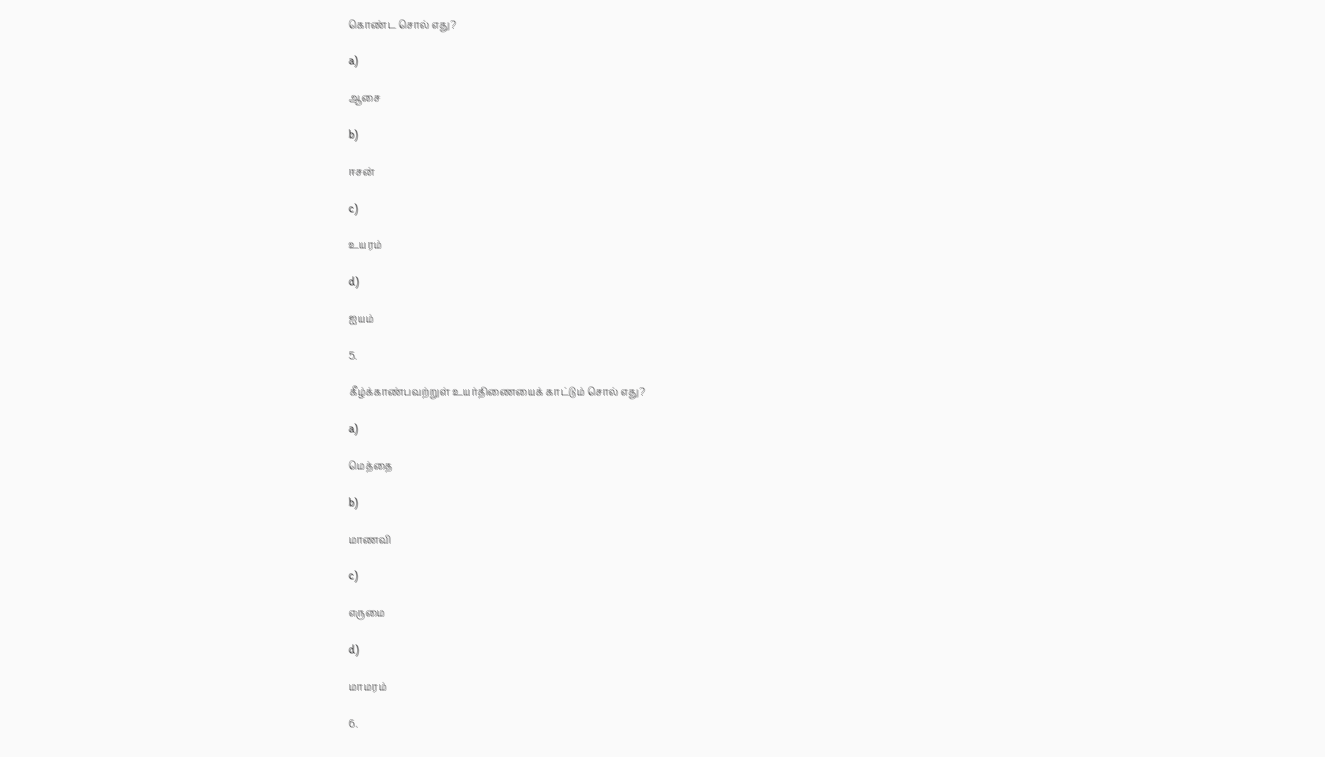கொண்ட சொல் எது?

a)

ஆசை

b)

ஈசன்

c)

உயரம்

d)

ஐயம்

5.

கீழ்க்காண்பவற்றுள் உயர்திணையைக் காட்டும் சொல் எது?

a)

மெத்தை

b)

மாணவி

c)

எருமை

d)

மாமரம்

6.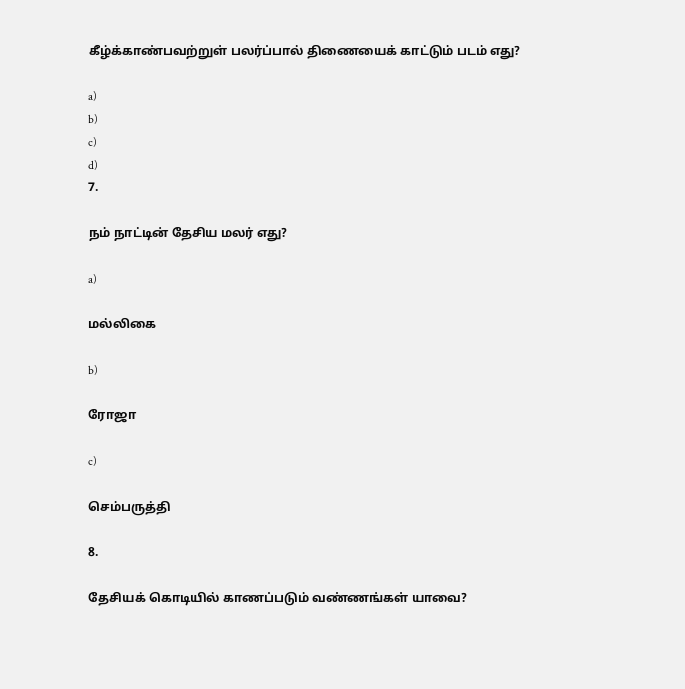கீழ்க்காண்பவற்றுள் பலர்ப்பால் திணையைக் காட்டும் படம் எது?

a)
b)
c)
d)
7.

நம் நாட்டின் தேசிய மலர் எது?

a)

மல்லிகை

b)

ரோஜா

c)

செம்பருத்தி

8.

தேசியக் கொடியில் காணப்படும் வண்ணங்கள் யாவை?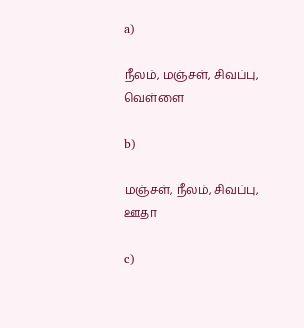a)

நீலம், மஞ்சள், சிவப்பு, வெள்ளை

b)

மஞ்சள், நீலம், சிவப்பு, ஊதா

c)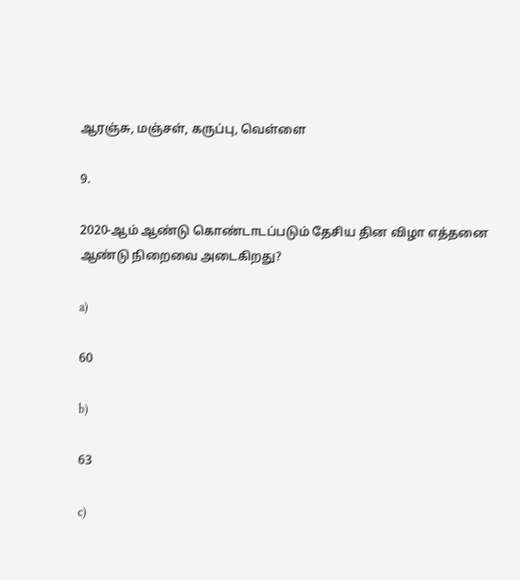ஆரஞ்சு, மஞ்சள், கருப்பு, வெள்ளை

9.

2020-ஆம் ஆண்டு கொண்டாடப்படும் தேசிய தின விழா எத்தனை ஆண்டு நிறைவை அடைகிறது?

a)

60

b)

63

c)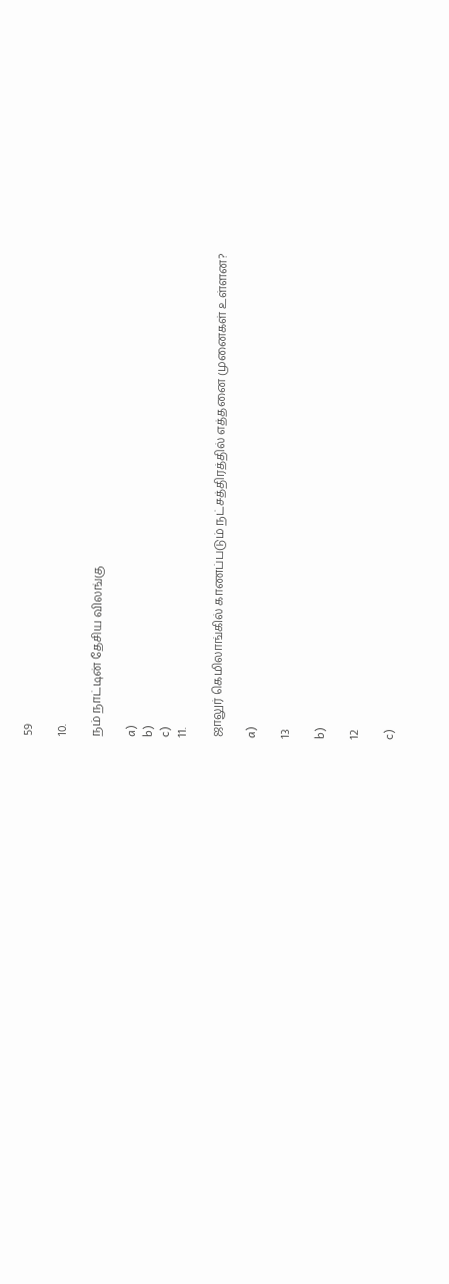59

10.

நம் நாட்டின் தேசிய விலங்கு

a)
b)
c)
11.

ஜாலுர் கெமிலாங்கில் காணப்படும் நட்சத்திரத்தில் எத்தனை முனைகள் உள்ளன?

a)

13

b)

12

c)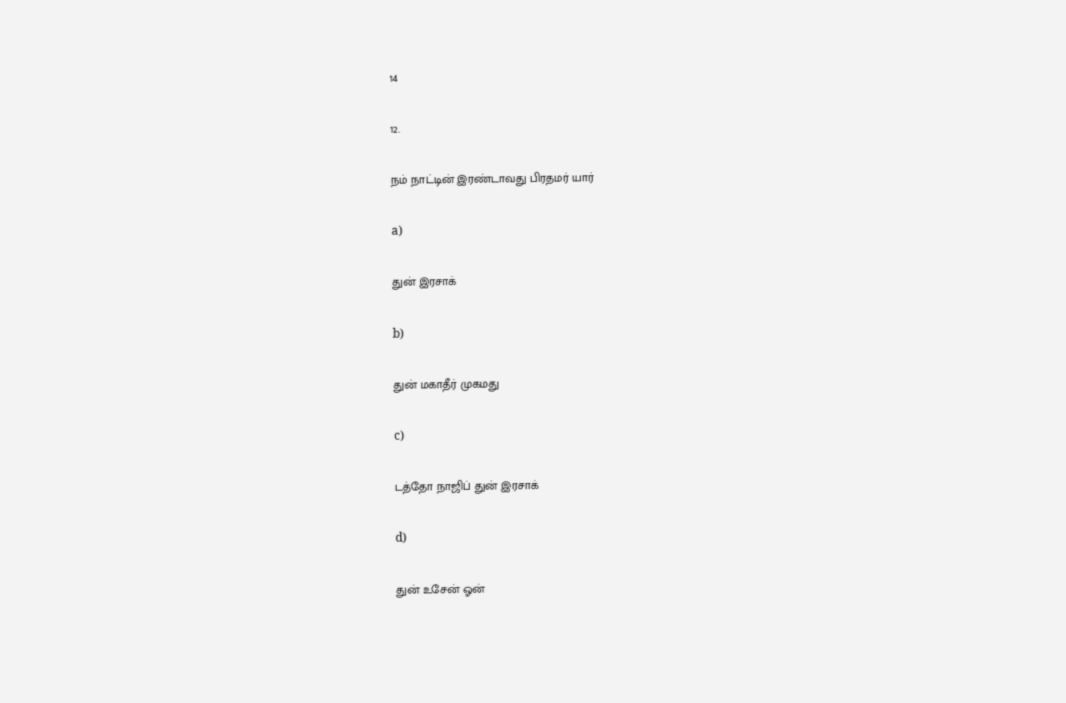14

12.

நம் நாட்டின் இரண்டாவது பிரதமர் யார்

a)

துன் இரசாக்

b)

துன் மகாதீர் முகமது

c)

டத்தோ நாஜிப் துன் இரசாக்

d)

துன் உசேன் ஓன்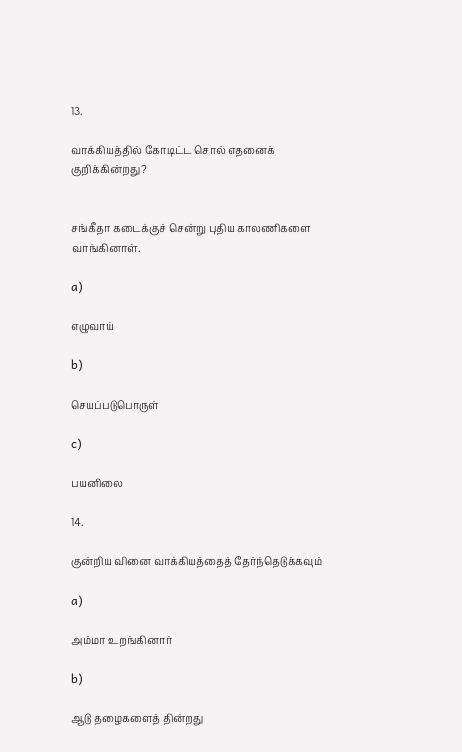13.

வாக்கியத்தில் கோடிட்ட சொல் எதனைக் குறிக்கின்றது?


சங்கீதா கடைக்குச் சென்று புதிய காலணிகளை வாங்கினாள்.

a)

எழுவாய்

b)

செயப்படுபொருள்

c)

பயனிலை

14.

குன்றிய வினை வாக்கியத்தைத் தேர்ந்தெடுக்கவும்

a)

அம்மா உறங்கினார்

b)

ஆடு தழைகளைத் தின்றது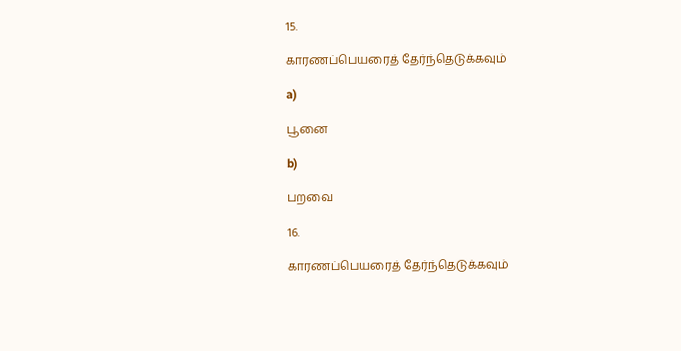15.

காரணப்பெயரைத் தேர்ந்தெடுக்கவும்

a)

பூனை

b)

பறவை

16.

காரணப்பெயரைத் தேர்ந்தெடுக்கவும்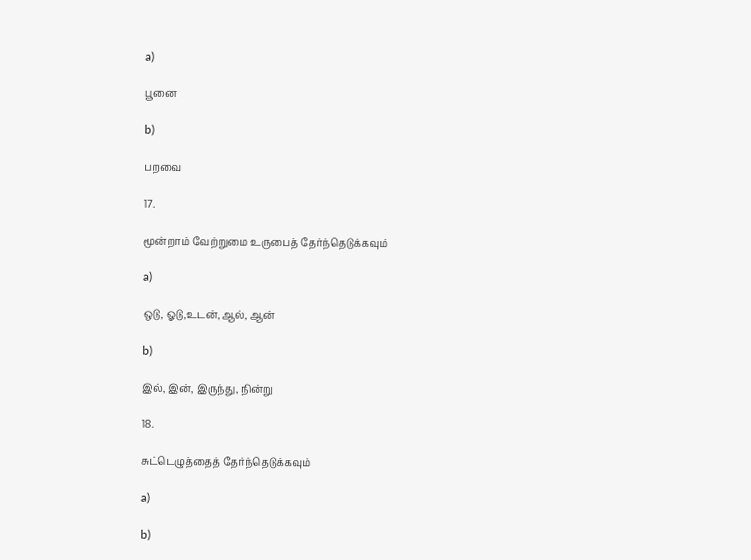a)

பூனை

b)

பறவை

17.

மூன்றாம் வேற்றுமை உருபைத் தேர்ந்தெடுக்கவும்

a)

ஒடு, ஓடு,உடன்,ஆல், ஆன்

b)

இல், இன், இருந்து, நின்று

18.

சுட்டெழுத்தைத் தேர்ந்தெடுக்கவும்

a)

b)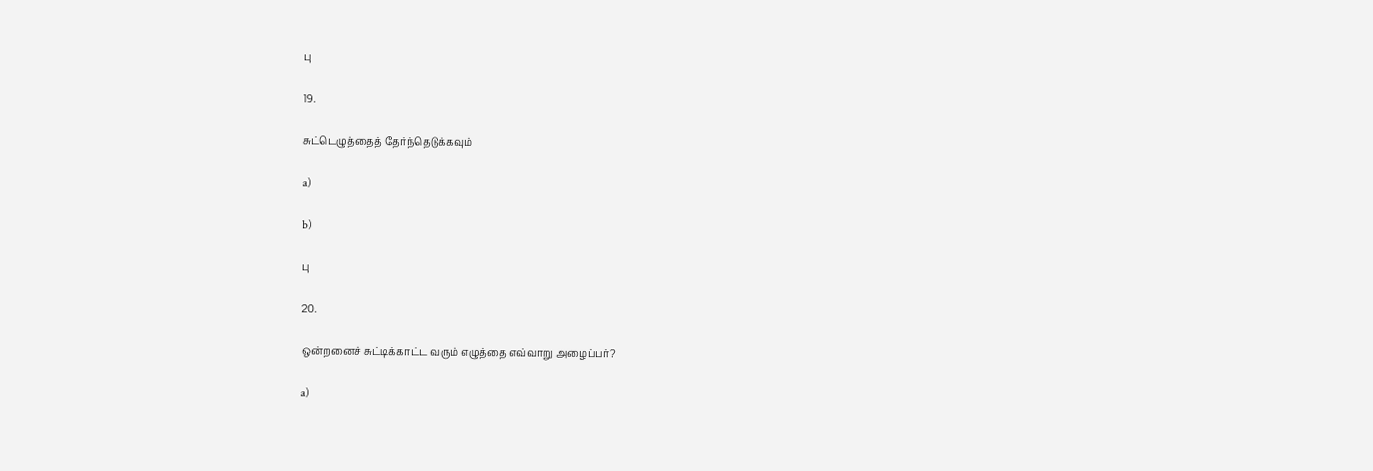பு

19.

சுட்டெழுத்தைத் தேர்ந்தெடுக்கவும்

a)

b)

பு

20.

ஒன்றனைச் சுட்டிக்காட்ட வரும் எழுத்தை எவ்வாறு அழைப்பர்?

a)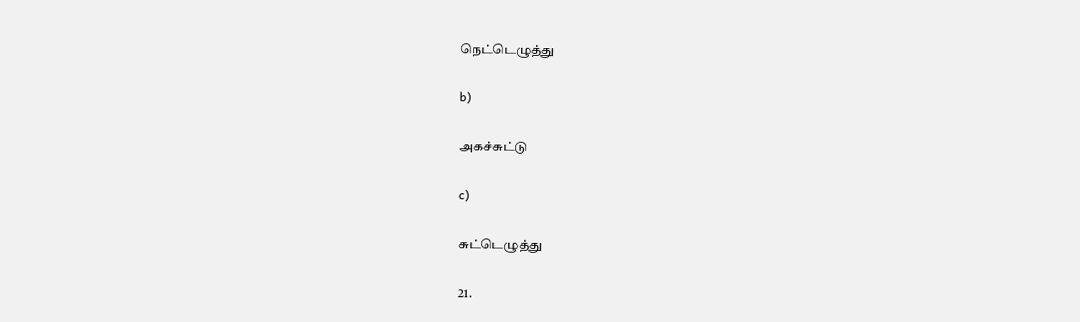நெட்டெழுத்து

b)

அகச்சுட்டு

c)

சுட்டெழுத்து

21.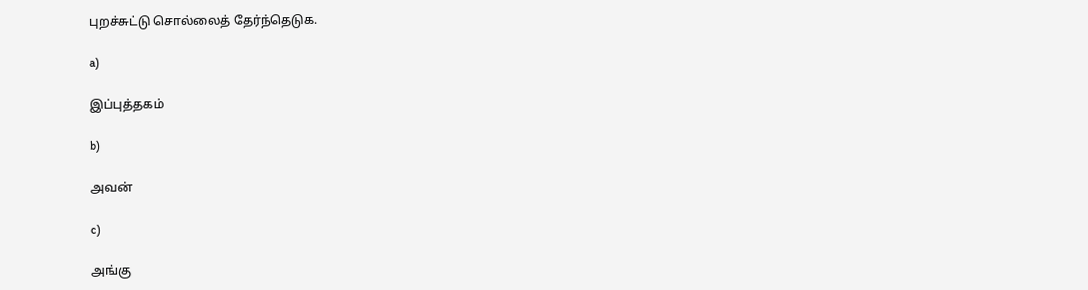புறச்சுட்டு சொல்லைத் தேர்ந்தெடுக.

a)

இப்புத்தகம்

b)

அவன்

c)

அங்கு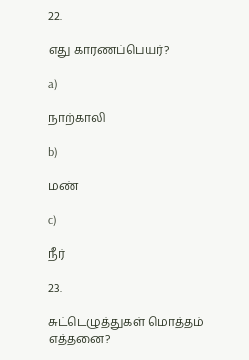22.

எது காரணப்பெயர்?

a)

நாற்காலி

b)

மண்

c)

நீர்

23.

சுட்டெழுத்துகள் மொத்தம் எத்தனை?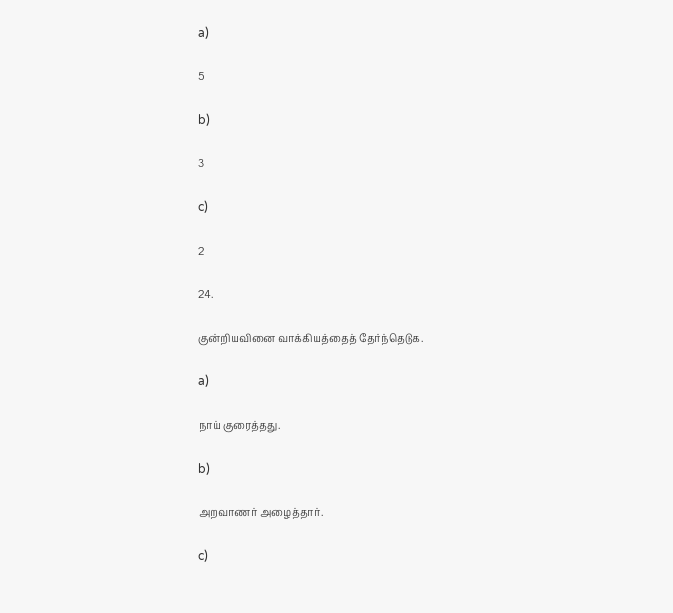a)

5

b)

3

c)

2

24.

குன்றியவினை வாக்கியத்தைத் தேர்ந்தெடுக.

a)

நாய் குரைத்தது.

b)

அறவாணர் அழைத்தார்.

c)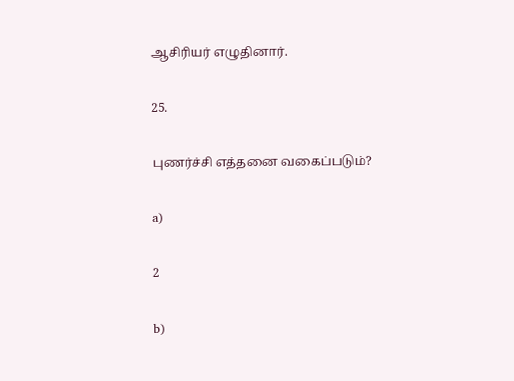ஆசிரியர் எழுதினார்.

25.

புணர்ச்சி எத்தனை வகைப்படும்?

a)

2

b)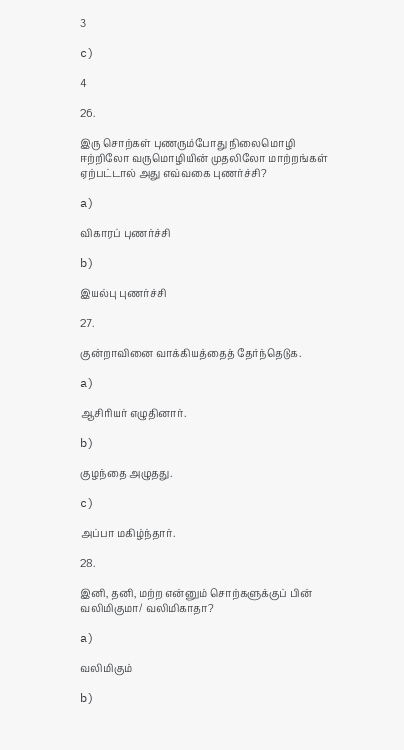3

c)

4

26.

இரு சொற்கள் புணரும்போது நிலைமொழி ஈற்றிலோ வருமொழியின் முதலிலோ மாற்றங்கள் ஏற்பட்டால் அது எவ்வகை புணர்ச்சி?

a)

விகாரப் புணர்ச்சி

b)

இயல்பு புணர்ச்சி

27.

குன்றாவினை வாக்கியத்தைத் தேர்ந்தெடுக.

a)

ஆசிரியர் எழுதினார்.

b)

குழந்தை அழுதது.

c)

அப்பா மகிழ்ந்தார்.

28.

இனி, தனி, மற்ற என்னும் சொற்களுக்குப் பின் வலிமிகுமா/ வலிமிகாதா?

a)

வலிமிகும்

b)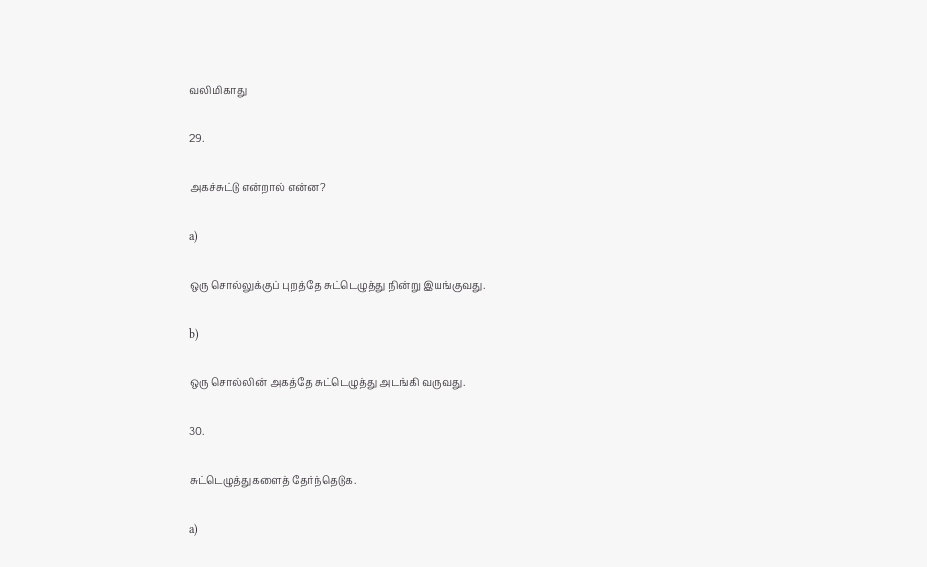வலிமிகாது

29.

அகச்சுட்டு என்றால் என்ன?

a)

ஒரு சொல்லுக்குப் புறத்தே சுட்டெழுத்து நின்று இயங்குவது.

b)

ஒரு சொல்லின் அகத்தே சுட்டெழுத்து அடங்கி வருவது.

30.

சுட்டெழுத்துகளைத் தேர்ந்தெடுக.

a)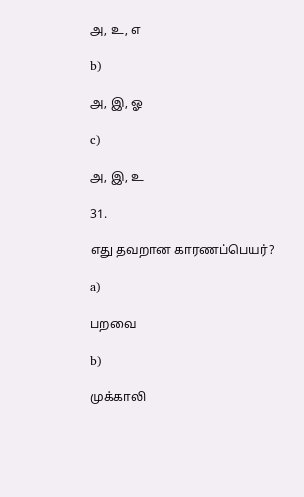அ, உ, எ

b)

அ, இ, ஓ

c)

அ, இ, உ

31.

எது தவறான காரணப்பெயர்?

a)

பறவை

b)

முக்காலி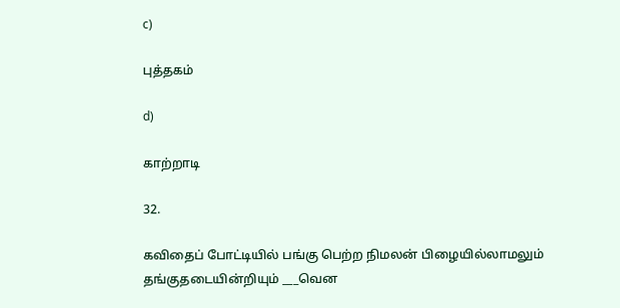c)

புத்தகம்

d)

காற்றாடி

32.

கவிதைப் போட்டியில் பங்கு பெற்ற நிமலன் பிழையில்லாமலும் தங்குதடையின்றியும் ___வென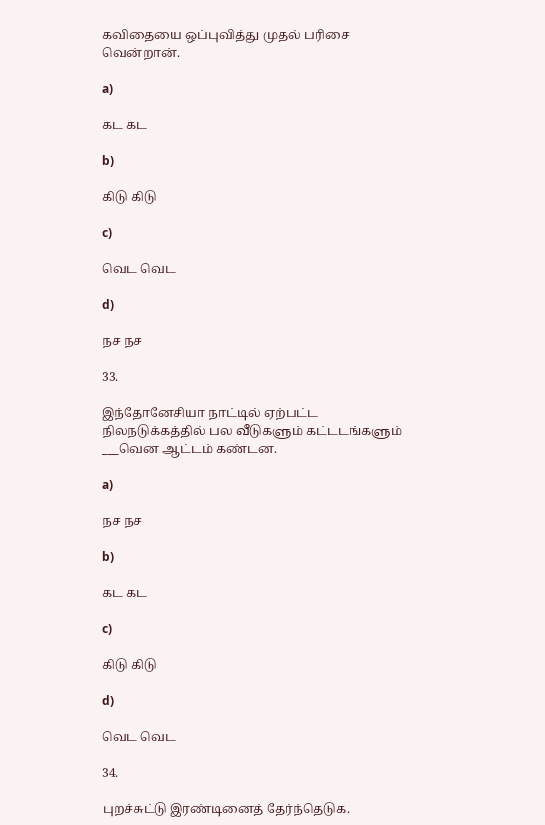கவிதையை ஒப்புவித்து முதல் பரிசை வென்றான்.

a)

கட கட

b)

கிடு கிடு

c)

வெட வெட

d)

நச நச

33.

இந்தோனேசியா நாட்டில் ஏற்பட்ட நிலநடுக்கத்தில் பல வீடுகளும் கட்டடங்களும் ___வென ஆட்டம் கண்டன.

a)

நச நச

b)

கட கட

c)

கிடு கிடு

d)

வெட வெட

34.

புறச்சுட்டு இரண்டினைத் தேர்ந்தெடுக.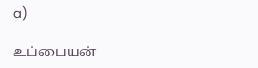a)

உப்பையன்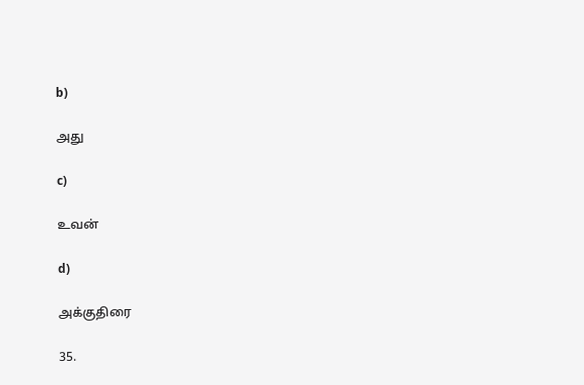b)

அது

c)

உவன்

d)

அக்குதிரை

35.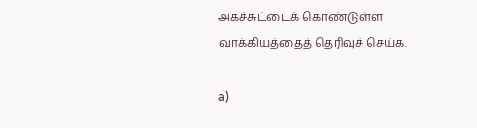அகச்சுட்டைக் கொண்டுள்ள வாக்கியத்தைத் தெரிவுச் செய்க.

a)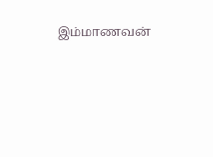இம்மாணவன்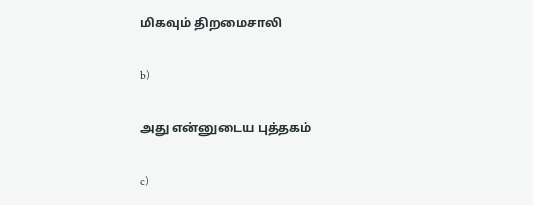மிகவும் திறமைசாலி

b)

அது என்னுடைய புத்தகம்

c)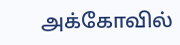அக்கோவில்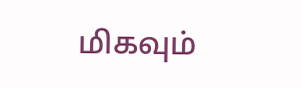மிகவும்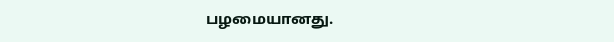பழமையானது.